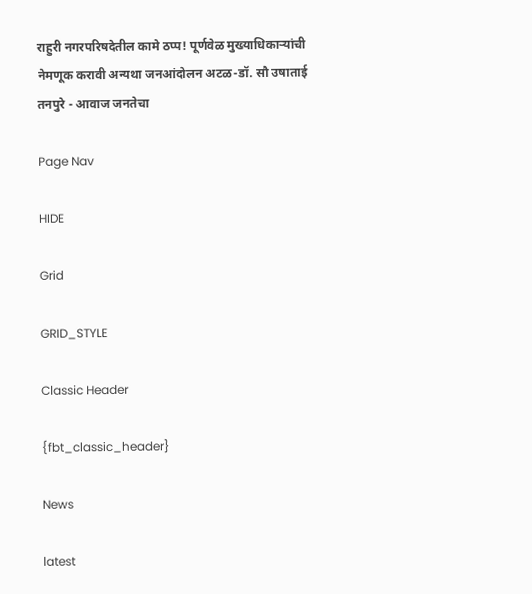राहुरी नगरपरिषदेतील कामे ठप्प! पूर्णवेळ मुख्याधिकाऱ्यांची नेमणूक करावी अन्यथा जनआंदोलन अटळ-डॉ. सौ उषाताई तनपुरे - आवाज जनतेचा

Page Nav

HIDE

Grid

GRID_STYLE

Classic Header

{fbt_classic_header}

News

latest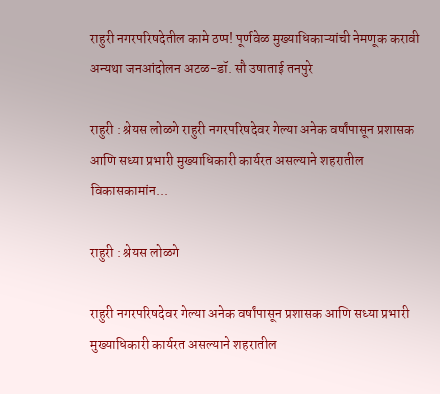राहुरी नगरपरिषदेतील कामे ठप्प! पूर्णवेळ मुख्याधिकाऱ्यांची नेमणूक करावी अन्यथा जनआंदोलन अटळ-डॉ. सौ उषाताई तनपुरे

राहुरी : श्रेयस लोळगे राहुरी नगरपरिषदेवर गेल्या अनेक वर्षांपासून प्रशासक आणि सध्या प्रभारी मुख्याधिकारी कार्यरत असल्याने शहरातील विकासकामांन...

राहुरी : श्रेयस लोळगे

राहुरी नगरपरिषदेवर गेल्या अनेक वर्षांपासून प्रशासक आणि सध्या प्रभारी मुख्याधिकारी कार्यरत असल्याने शहरातील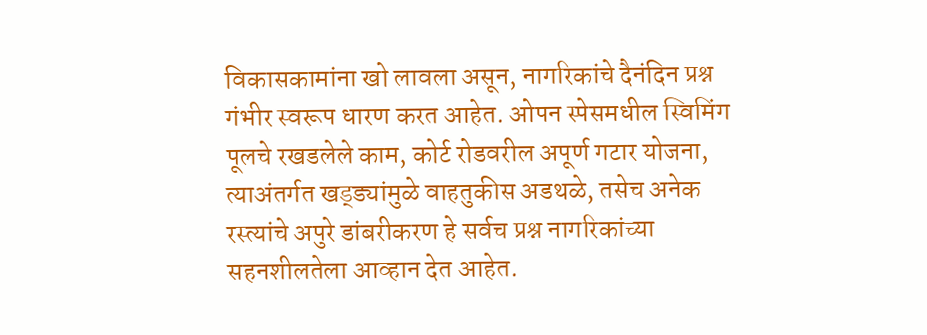विकासकामांना खो लावला असून, नागरिकांचे दैनंदिन प्रश्न गंभीर स्वरूप धारण करत आहेत. ओपन स्पेसमधील स्विमिंग पूलचे रखडलेले काम, कोर्ट रोडवरील अपूर्ण गटार योजना, त्याअंतर्गत खड्ड्यांमुळे वाहतुकीस अडथळे, तसेच अनेक रस्त्यांचे अपुरे डांबरीकरण हे सर्वच प्रश्न नागरिकांच्या सहनशीलतेला आव्हान देत आहेत.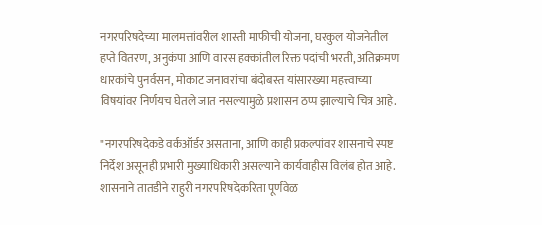नगरपरिषदेच्या मालमत्तांवरील शास्ती माफीची योजना, घरकुल योजनेतील हप्ते वितरण, अनुकंपा आणि वारस हक्कांतील रिक्त पदांची भरती, अतिक्रमण धारकांचे पुनर्वसन, मोकाट जनावरांचा बंदोबस्त यांसारख्या महत्त्वाच्या विषयांवर निर्णयच घेतले जात नसल्यामुळे प्रशासन ठप्प झाल्याचे चित्र आहे.

"नगरपरिषदेकडे वर्कऑर्डर असताना, आणि काही प्रकल्पांवर शासनाचे स्पष्ट निर्देश असूनही प्रभारी मुख्याधिकारी असल्याने कार्यवाहीस विलंब होत आहे. शासनाने तातडीने राहुरी नगरपरिषदेकरिता पूर्णवेळ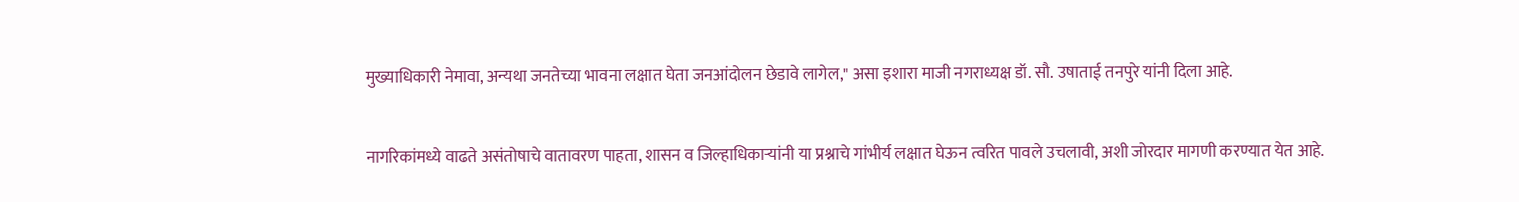मुख्याधिकारी नेमावा, अन्यथा जनतेच्या भावना लक्षात घेता जनआंदोलन छेडावे लागेल," असा इशारा माजी नगराध्यक्ष डॉ. सौ. उषाताई तनपुरे यांनी दिला आहे.

नागरिकांमध्ये वाढते असंतोषाचे वातावरण पाहता, शासन व जिल्हाधिकाऱ्यांनी या प्रश्नाचे गांभीर्य लक्षात घेऊन त्वरित पावले उचलावी, अशी जोरदार मागणी करण्यात येत आहे.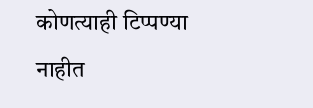कोणत्याही टिप्पण्‍या नाहीत